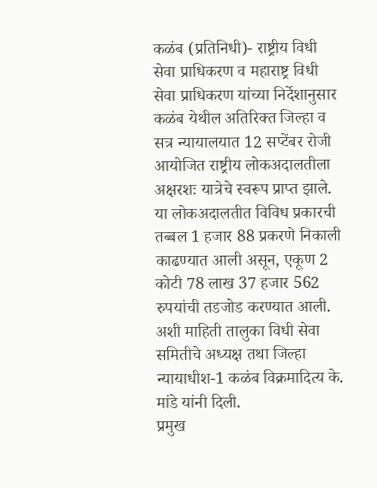कळंब (प्रतिनिधी)- राष्ट्रीय विधी सेवा प्राधिकरण व महाराष्ट्र विधी सेवा प्राधिकरण यांच्या निर्देशानुसार कळंब येथील अतिरिक्त जिल्हा व सत्र न्यायालयात 12 सप्टेंबर रोजी आयोजित राष्ट्रीय लोकअदालतीला अक्षरशः यात्रेचे स्वरूप प्राप्त झाले. या लोकअदालतीत विविध प्रकारची तब्बल 1 हजार 88 प्रकरणे निकाली काढण्यात आली असून, एकूण 2 कोटी 78 लाख 37 हजार 562 रुपयांची तडजोड करण्यात आली. अशी माहिती तालुका विधी सेवा समितीचे अध्यक्ष तथा जिल्हा न्यायाधीश-1 कळंब विक्रमादित्य के. मांडे यांनी दिली.
प्रमुख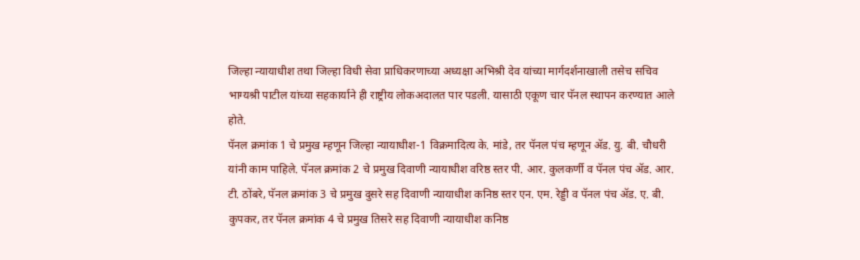जिल्हा न्यायाधीश तथा जिल्हा विधी सेवा प्राधिकरणाच्या अध्यक्षा अभिश्री देव यांच्या मार्गदर्शनाखाली तसेच सचिव भाग्यश्री पाटील यांच्या सहकार्याने ही राष्ट्रीय लोकअदालत पार पडली. यासाठी एकूण चार पॅनल स्थापन करण्यात आले होते.
पॅनल क्रमांक 1 चे प्रमुख म्हणून जिल्हा न्यायाधीश-1 विक्रमादित्य के. मांडे, तर पॅनल पंच म्हणून ॲड. यु. बी. चौधरी यांनी काम पाहिले. पॅनल क्रमांक 2 चे प्रमुख दिवाणी न्यायाधीश वरिष्ठ स्तर पी. आर. कुलकर्णी व पॅनल पंच ॲड. आर. टी. ठोंबरे, पॅनल क्रमांक 3 चे प्रमुख दुसरे सह दिवाणी न्यायाधीश कनिष्ठ स्तर एन. एम. रेड्डी व पॅनल पंच ॲड. ए. बी. कुपकर, तर पॅनल क्रमांक 4 चे प्रमुख तिसरे सह दिवाणी न्यायाधीश कनिष्ठ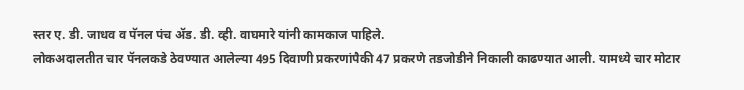स्तर ए. डी. जाधव व पॅनल पंच ॲड. डी. व्ही. वाघमारे यांनी कामकाज पाहिले.
लोकअदालतीत चार पॅनलकडे ठेवण्यात आलेल्या 495 दिवाणी प्रकरणांपैकी 47 प्रकरणे तडजोडीने निकाली काढण्यात आली. यामध्ये चार मोटार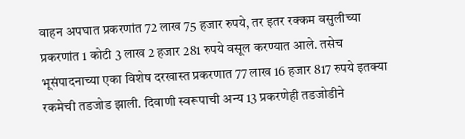वाहन अपघात प्रकरणांत 72 लाख 75 हजार रुपये, तर इतर रक्कम वसुलीच्या प्रकरणांत 1 कोटी 3 लाख 2 हजार 281 रुपये वसूल करण्यात आले. तसेच भूसंपादनाच्या एका विशेष दरखास्त प्रकरणात 77 लाख 16 हजार 817 रुपये इतक्या रकमेची तडजोड झाली. दिवाणी स्वरूपाची अन्य 13 प्रकरणेही तडजोडीने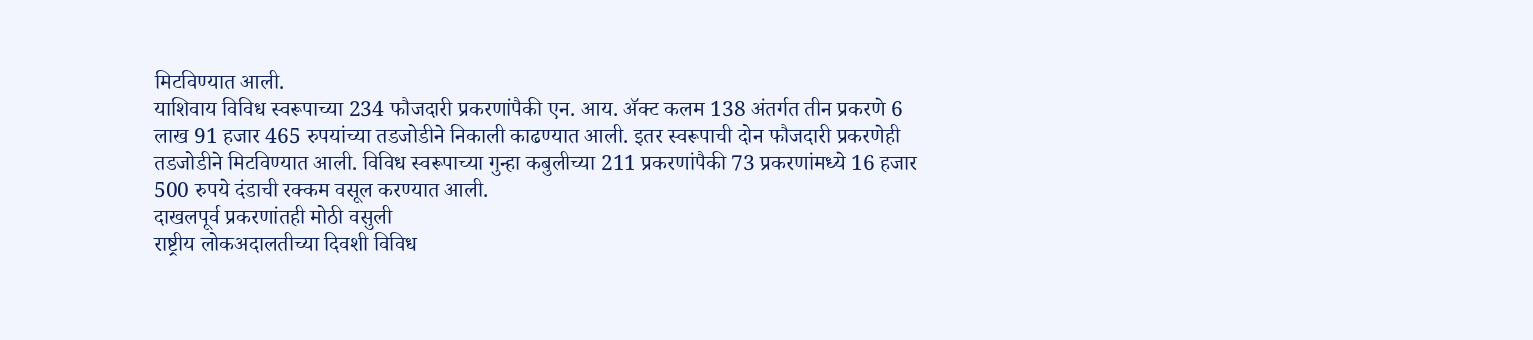मिटविण्यात आली.
याशिवाय विविध स्वरूपाच्या 234 फौजदारी प्रकरणांपैकी एन. आय. ॲक्ट कलम 138 अंतर्गत तीन प्रकरणे 6 लाख 91 हजार 465 रुपयांच्या तडजोडीने निकाली काढण्यात आली. इतर स्वरूपाची दोन फौजदारी प्रकरणेही तडजोडीने मिटविण्यात आली. विविध स्वरूपाच्या गुन्हा कबुलीच्या 211 प्रकरणांपैकी 73 प्रकरणांमध्ये 16 हजार 500 रुपये दंडाची रक्कम वसूल करण्यात आली.
दाखलपूर्व प्रकरणांतही मोठी वसुली
राष्ट्रीय लोकअदालतीच्या दिवशी विविध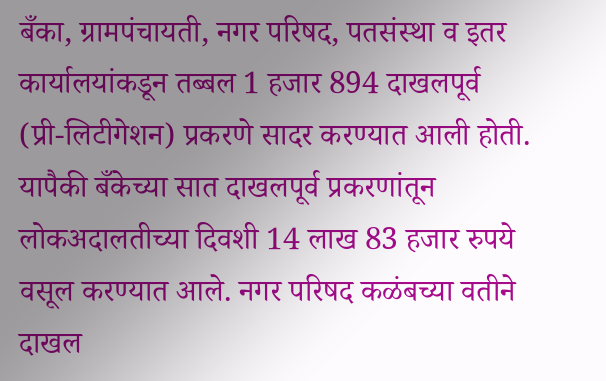बँका, ग्रामपंचायती, नगर परिषद, पतसंस्था व इतर कार्यालयांकडून तब्बल 1 हजार 894 दाखलपूर्व (प्री-लिटीगेशन) प्रकरणे सादर करण्यात आली होती. यापैकी बँकेच्या सात दाखलपूर्व प्रकरणांतून लोकअदालतीच्या दिवशी 14 लाख 83 हजार रुपये वसूल करण्यात आले. नगर परिषद कळंबच्या वतीने दाखल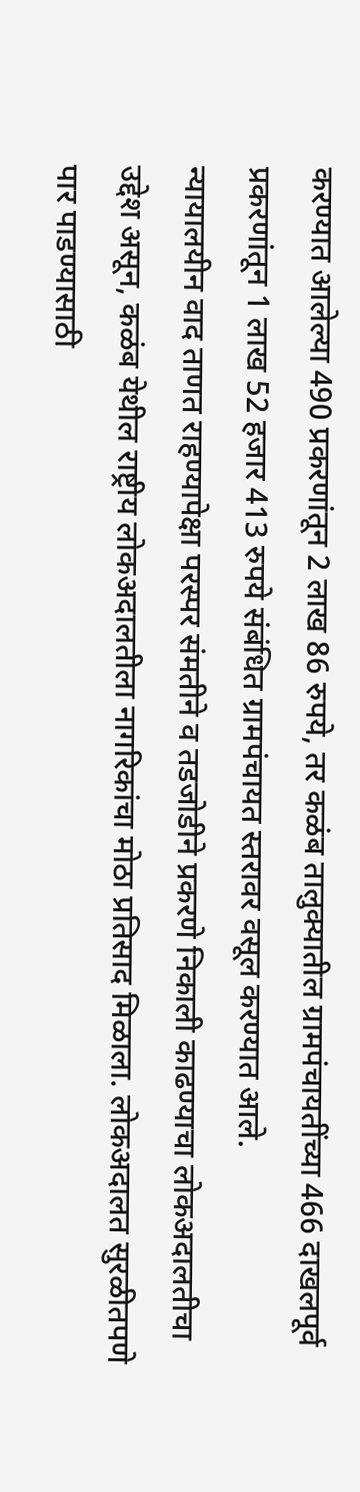करण्यात आलेल्या 490 प्रकरणांतून 2 लाख 86 रुपये, तर कळंब तालुक्यातील ग्रामपंचायतींच्या 466 दाखलपूर्व प्रकरणांतून 1 लाख 52 हजार 413 रुपये संबंधित ग्रामपंचायत स्तरावर वसूल करण्यात आले.
न्यायालयीन वाद ताणत राहण्यापेक्षा परस्पर संमतीने व तडजोडीने प्रकरणे निकाली काढण्याचा लोकअदालतीचा उद्देश असून, कळंब येथील राष्ट्रीय लोकअदालतीला नागरिकांचा मोठा प्रतिसाद मिळाला. लोकअदालत सुरळीतपणे पार पाडण्यासाठी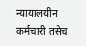न्यायालयीन कर्मचारी तसेच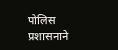पोलिस प्रशासनाने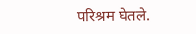परिश्रम घेतले.